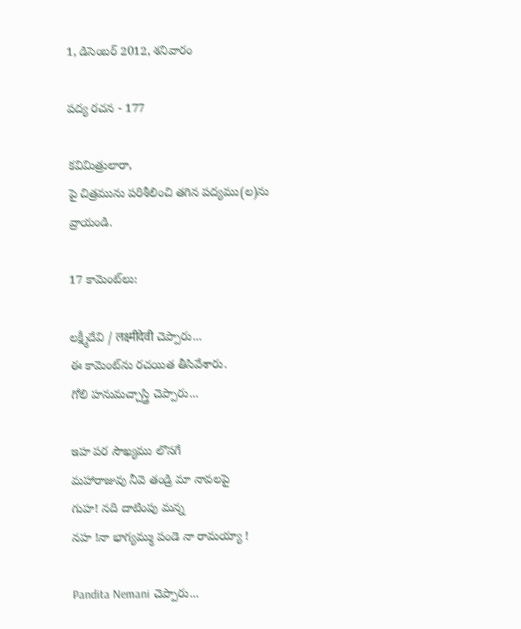1, డిసెంబర్ 2012, శనివారం

పద్య రచన - 177

కవిమిత్రులారా,
పై చిత్రమును పరిశీలించి తగిన పద్యము(ల)ను వ్రాయండి.

17 కామెంట్‌లు:

లక్ష్మీదేవి / लक्ष्मीदेवी చెప్పారు...
ఈ కామెంట్‌ను రచయిత తీసివేశారు.
గోలి హనుమచ్చాస్త్రి చెప్పారు...

ఇహ పర సౌఖ్యము లొసగే
మహారాజువు నీవె తండ్రి మా నావలపై
గుహ! నది దాటింపు మన్న
నహ !నా భాగ్యమ్ము పండె నా రామయ్యా !

Pandita Nemani చెప్పారు...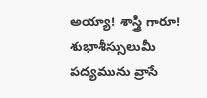అయ్యా! శాస్త్రి గారూ! శుభాశీస్సులుమీ పద్యమును వ్రాసే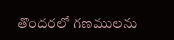తొందరలో గణములను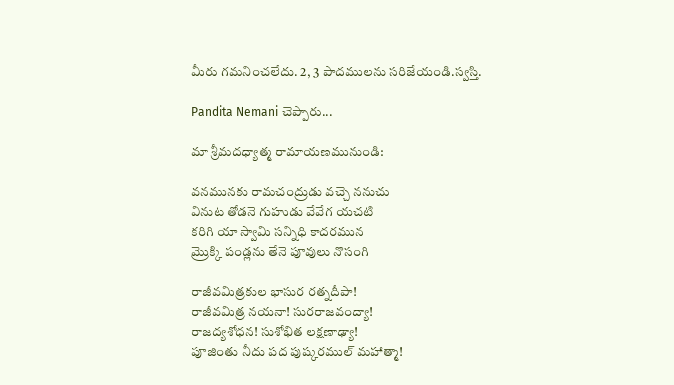మీరు గమనించలేదు. 2, 3 పాదములను సరిజేయండి.స్వస్తి.

Pandita Nemani చెప్పారు...

మా శ్రీమదధ్యాత్మ రామాయణమునుండి:

వనమునకు రామచంద్రుడు వచ్చె ననుచు
వినుట తోడనె గుహుడు వేవేగ యచటి
కరిగి యా స్వామి సన్నిధి కాదరమున
మ్రొక్కి పండ్లను తేనె పూవులు నొసంగి

రాజీవమిత్రకుల భాసుర రత్నదీపా!
రాజీవమిత్ర నయనా! సురరాజవంద్యా!
రాజద్యశోధన! సుశోభిత లక్షణాఢ్యా!
పూజింతు నీదు పద పుష్కరముల్ మహాత్మా!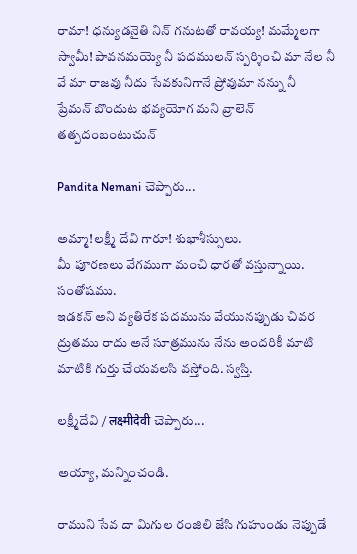రామా! ధన్యుడనైతి నిన్ గనుటతో రావయ్య! మమ్మేలగా
స్వామీ! పావనమయ్యె నీ పదములన్ స్పర్శించి మా నేల నీ
వే మా రాజవు నీదు సేవకునిగానే ప్రోవుమా నన్ను నీ
ప్రేమన్ బొందుట భవ్యయోగ మని వ్రాలెన్ తత్పదంబంటుచున్

Pandita Nemani చెప్పారు...

అమ్మా!లక్ష్మీ దేవి గారూ! శుభాశీస్సులు.
మీ పూరణలు వేగముగా మంచి ధారతో వస్తున్నాయి. సంతోషము.
ఇడకన్ అని వ్యతిరేక పదమును వేయునప్పుడు చివర ద్రుతము రాదు అనే సూత్రమును నేను అందరికీ మాటి మాటికి గుర్తు చేయవలసి వస్తోంది. స్వస్తి.

లక్ష్మీదేవి / लक्ष्मीदेवी చెప్పారు...

అయ్యా, మన్నించండి.

రాముని సేవ దా మిగుల రంజిలి జేసి గుహుండు నెప్పుడే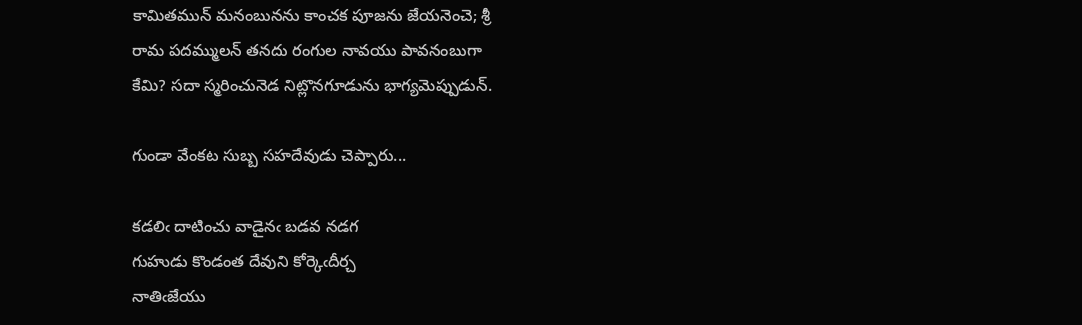కామితమున్ మనంబునను కాంచక పూజను జేయనెంచె; శ్రీ
రామ పదమ్ములన్ తనదు రంగుల నావయు పావనంబుగా
కేమి? సదా స్మరించునెడ నిట్లొనగూడును భాగ్యమెప్పుడున్.

గుండా వేంకట సుబ్బ సహదేవుడు చెప్పారు...

కడలిఁ దాటించు వాడైనఁ బడవ నడగ
గుహుడు కొండంత దేవుని కోర్కెఁదీర్చ
నాతిఁజేయు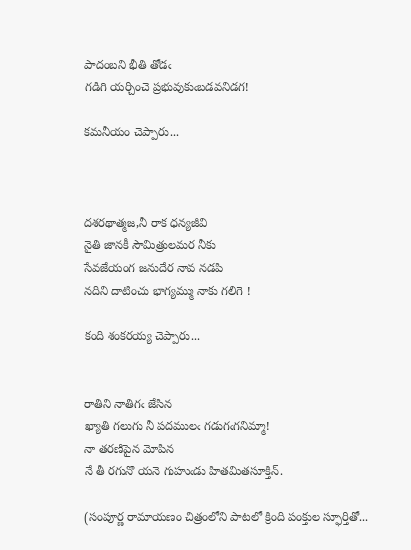పాదంబని భీతి తోడఁ
గడిగి యర్చించె ప్రభువుకుఁబడవనిడగ!

కమనీయం చెప్పారు...



దశరథాత్మజ,నీ రాక ధన్యజీవి
నైతి జానకీ సౌమిత్రులమర నీకు
సేవజేయంగ జనుదేర నావ నడపి
నదిని దాటించు భాగ్యమ్ము నాకు గలిగె !

కంది శంకరయ్య చెప్పారు...


రాతిని నాతిగఁ జేసిన
ఖ్యాతి గలుగు నీ పదములఁ గడుగఁగనిమ్మా!
నా తరణిపైన మోపిన
నే తీ రగునొ యనె గుహుఁడు హితమితసూక్తిన్.

(సంపూర్ణ రామాయణం చిత్రంలోని పాటలో క్రింది పంక్తుల స్ఫూర్తితో...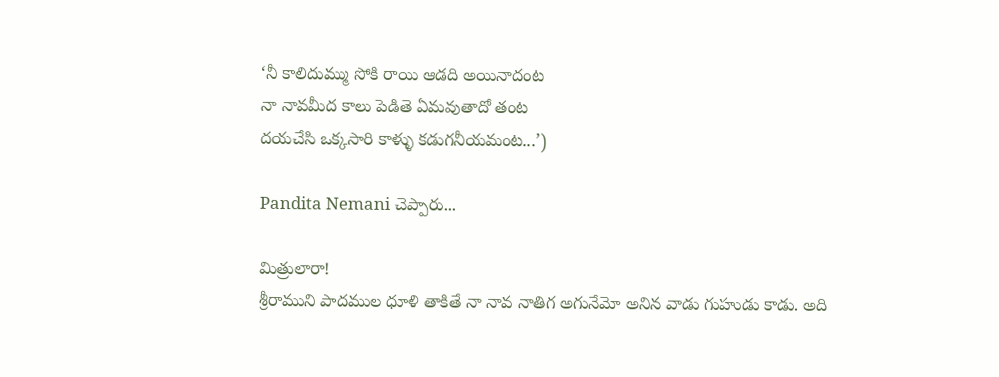‘నీ కాలిదుమ్ము సోకి రాయి ఆడది అయినాదంట
నా నావమీద కాలు పెడితె ఏమవుతాదో తంట
దయచేసి ఒక్కసారి కాళ్ళు కడుగనీయమంట...’)

Pandita Nemani చెప్పారు...

మిత్రులారా!
శ్రీరాముని పాదముల ధూళి తాకితే నా నావ నాతిగ అగునేమో అనిన వాడు గుహుడు కాడు. అది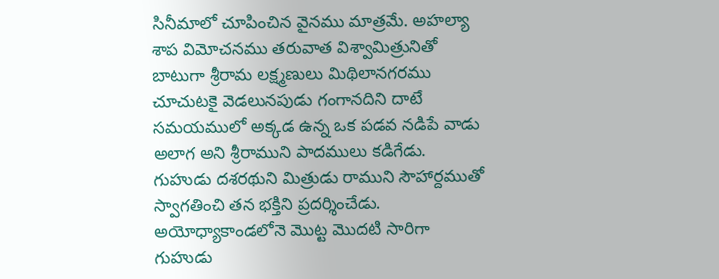సినీమాలో చూపించిన వైనము మాత్రమే. అహల్యా శాప విమోచనము తరువాత విశ్వామిత్రునితో బాటుగా శ్రీరామ లక్ష్మణులు మిథిలానగరము చూచుటకై వెడలునపుడు గంగానదిని దాటే సమయములో అక్కడ ఉన్న ఒక పడవ నడిపే వాడు అలాగ అని శ్రీరాముని పాదములు కడిగేడు. గుహుడు దశరథుని మిత్రుడు రాముని సౌహార్దముతో స్వాగతించి తన భక్తిని ప్రదర్శించేడు. అయోధ్యాకాండలోనె మొట్ట మొదటి సారిగా గుహుడు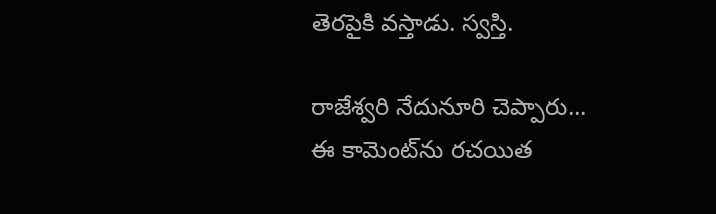తెరపైకి వస్తాడు. స్వస్తి.

రాజేశ్వరి నేదునూరి చెప్పారు...
ఈ కామెంట్‌ను రచయిత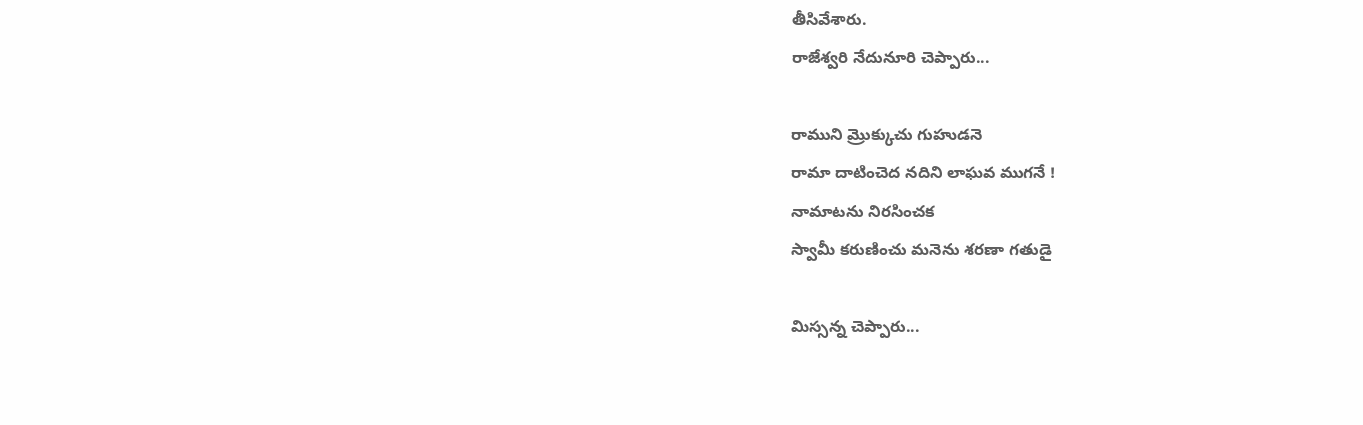తీసివేశారు.
రాజేశ్వరి నేదునూరి చెప్పారు...

రాముని మ్రొక్కుచు గుహుడనె
రామా దాటించెద నదిని లాఘవ ముగనే !
నామాటను నిరసించక
స్వామీ కరుణించు మనెను శరణా గతుడై

మిస్సన్న చెప్పారు...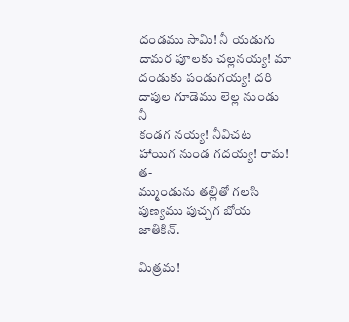దండము సామి! నీ యడుగు దామర పూలకు చల్లనయ్య! మా
దండుకు పండుగయ్య! దరి దాపుల గూడెము లెల్ల నుండు నీ
కండగ నయ్య! నీవిచట హాయిగ నుండ గదయ్య! రామ! త-
మ్ముండును తల్లితో గలసి పుణ్యము పుచ్చగ బోయ జాతికిన్.

మిత్రమ!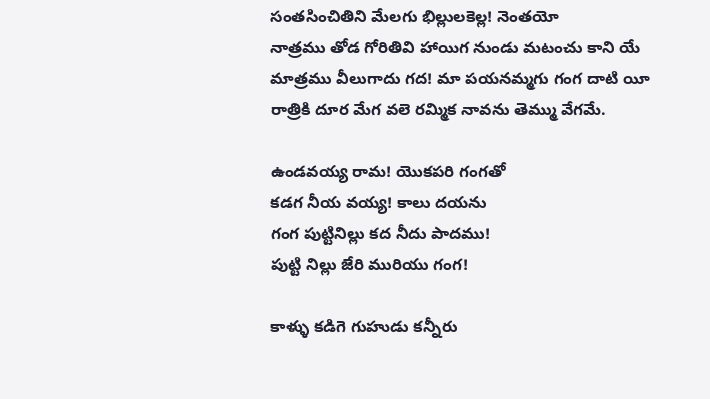సంతసించితిని మేలగు భిల్లులకెల్ల! నెంతయో
నాత్రము తోడ గోరితివి హాయిగ నుండు మటంచు కాని యే
మాత్రము వీలుగాదు గద! మా పయనమ్మగు గంగ దాటి యీ
రాత్రికి దూర మేగ వలె రమ్మిక నావను తెమ్ము వేగమే.

ఉండవయ్య రామ! యొకపరి గంగతో
కడగ నీయ వయ్య! కాలు దయను
గంగ పుట్టినిల్లు కద నీదు పాదము!
పుట్టి నిల్లు జేరి మురియు గంగ!

కాళ్ళు కడిగె గుహుడు కన్నీరు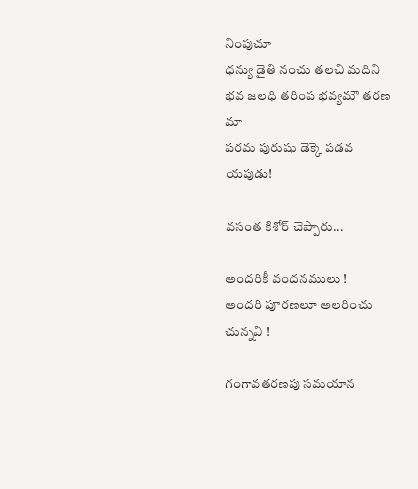నింపుచూ
ధన్యు డైతి నంచు తలచి మదిని
భవ జలధి తరింప భవ్యమౌ తరణ మా
పరమ పురుషు డెక్కె పడవ యపుడు!

వసంత కిశోర్ చెప్పారు...

అందరికీ వందనములు !
అందరి పూరణలూ అలరించు చున్నవి !

గంగావతరణపు సమయాన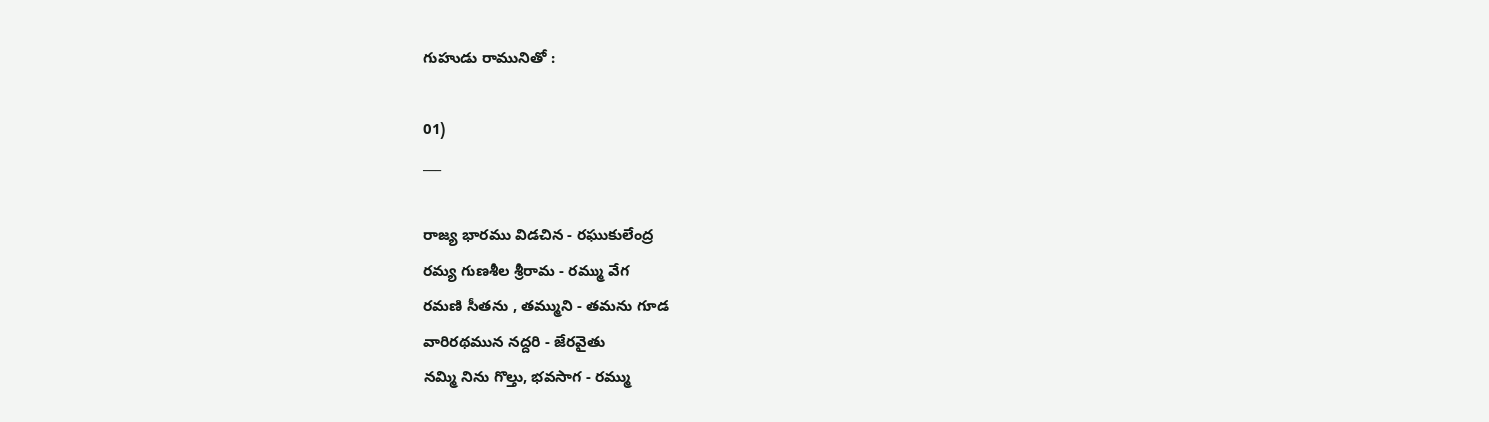గుహుడు రామునితో :

01)
___

రాజ్య భారము విడచిన - రఘుకులేంద్ర
రమ్య గుణశీల శ్రీరామ - రమ్ము వేగ
రమణి సీతను , తమ్ముని - తమను గూడ
వారిరథమున నద్దరి - జేరవైతు
నమ్మి నిను గొల్తు, భవసాగ - రమ్ము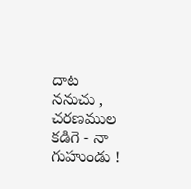దాట
ననుచు , చరణముల కడిగె - నా గుహుండు !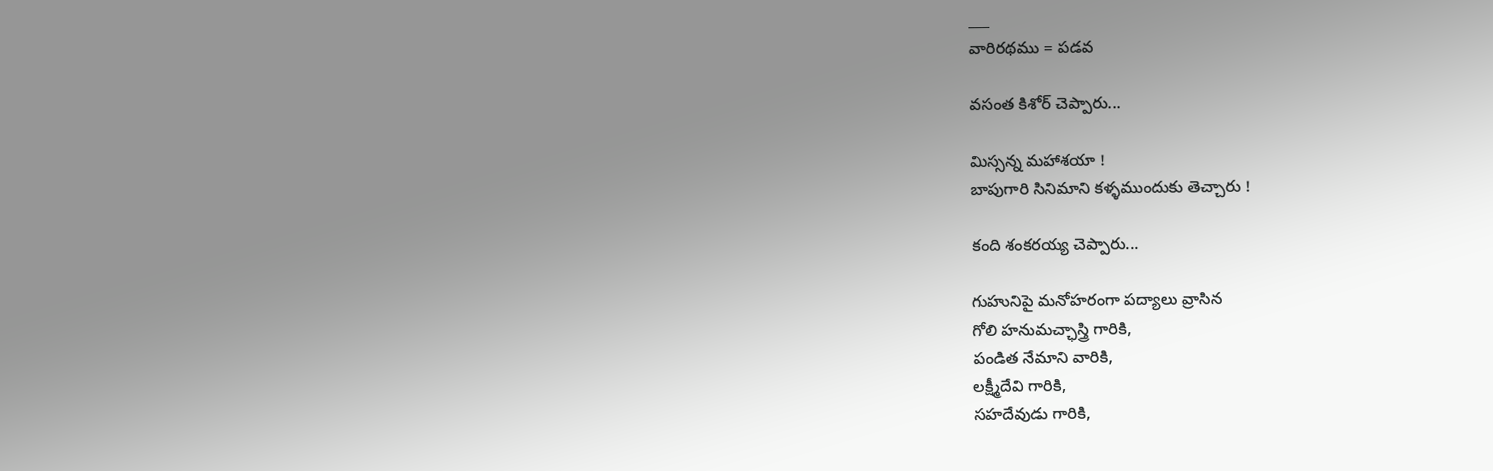___
వారిరథము = పడవ

వసంత కిశోర్ చెప్పారు...

మిస్సన్న మహాశయా !
బాపుగారి సినిమాని కళ్ళముందుకు తెచ్చారు !

కంది శంకరయ్య చెప్పారు...

గుహునిపై మనోహరంగా పద్యాలు వ్రాసిన
గోలి హనుమచ్ఛాస్త్రి గారికి,
పండిత నేమాని వారికి,
లక్ష్మీదేవి గారికి,
సహదేవుడు గారికి,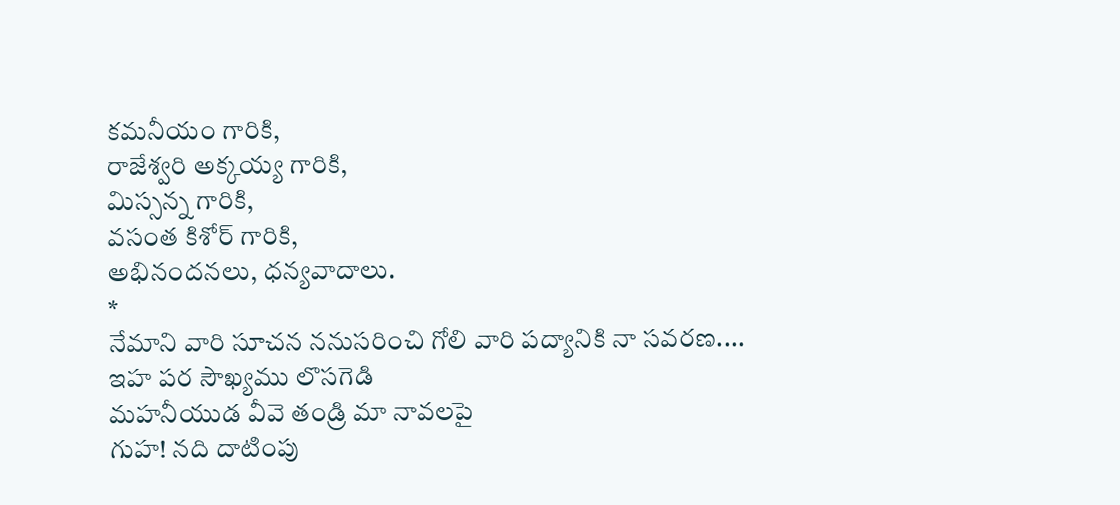కమనీయం గారికి,
రాజేశ్వరి అక్కయ్య గారికి,
మిస్సన్న గారికి,
వసంత కిశోర్ గారికి,
అభినందనలు, ధన్యవాదాలు.
*
నేమాని వారి సూచన ననుసరించి గోలి వారి పద్యానికి నా సవరణ....
ఇహ పర సౌఖ్యము లొసగెడి
మహనీయుడ వీవె తండ్రి మా నావలపై
గుహ! నది దాటింపు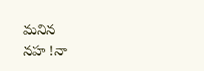మనిన
నహ !నా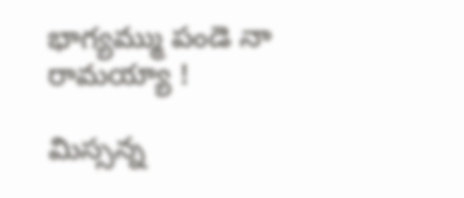భాగ్యమ్ము పండె నా రామయ్యా !

మిస్సన్న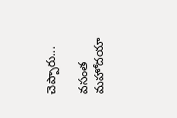చెప్పారు...

వసంత మహోదయా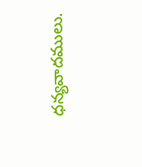ధన్యవాదములు.